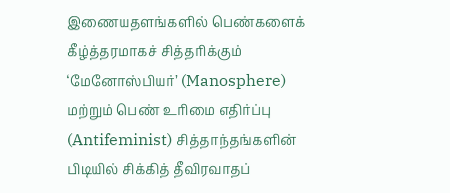இணையதளங்களில் பெண்களைக் கீழ்த்தரமாகச் சித்தரிக்கும் ‘மேனோஸ்பியர்’ (Manosphere) மற்றும் பெண் உரிமை எதிர்ப்பு (Antifeminist) சித்தாந்தங்களின் பிடியில் சிக்கித் தீவிரவாதப்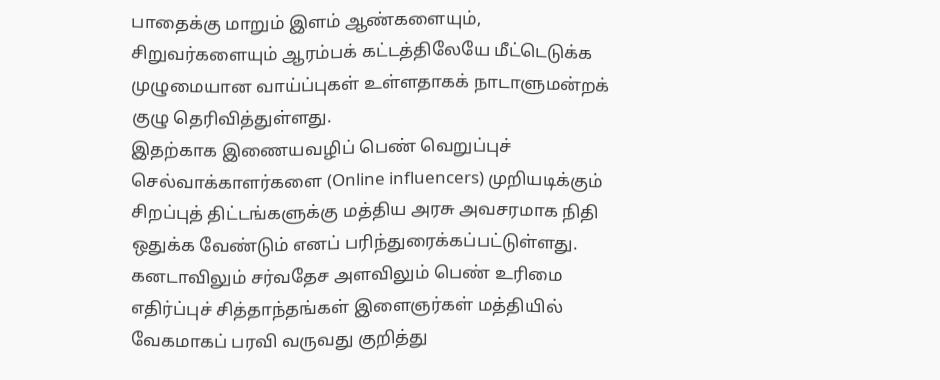பாதைக்கு மாறும் இளம் ஆண்களையும், சிறுவர்களையும் ஆரம்பக் கட்டத்திலேயே மீட்டெடுக்க முழுமையான வாய்ப்புகள் உள்ளதாகக் நாடாளுமன்றக் குழு தெரிவித்துள்ளது.
இதற்காக இணையவழிப் பெண் வெறுப்புச் செல்வாக்காளர்களை (Online influencers) முறியடிக்கும் சிறப்புத் திட்டங்களுக்கு மத்திய அரசு அவசரமாக நிதி ஒதுக்க வேண்டும் எனப் பரிந்துரைக்கப்பட்டுள்ளது. கனடாவிலும் சர்வதேச அளவிலும் பெண் உரிமை எதிர்ப்புச் சித்தாந்தங்கள் இளைஞர்கள் மத்தியில் வேகமாகப் பரவி வருவது குறித்து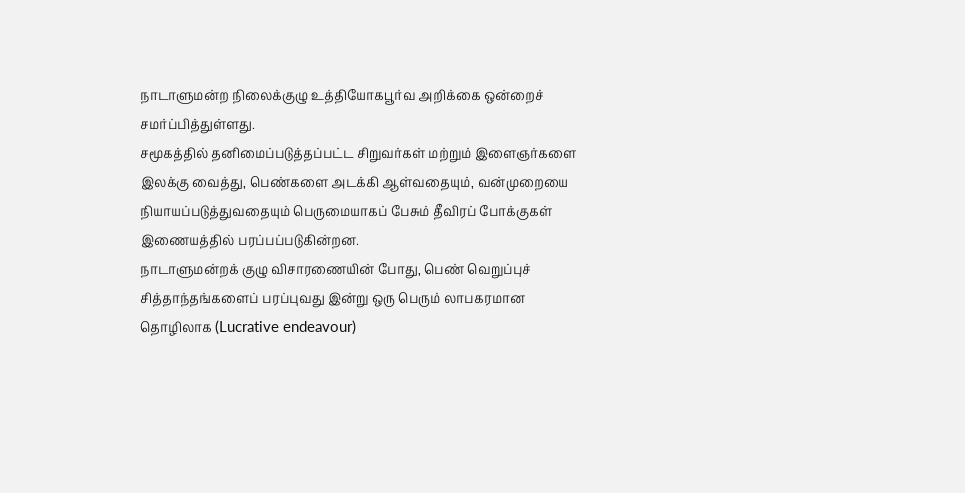நாடாளுமன்ற நிலைக்குழு உத்தியோகபூர்வ அறிக்கை ஒன்றைச் சமர்ப்பித்துள்ளது.
சமூகத்தில் தனிமைப்படுத்தப்பட்ட சிறுவர்கள் மற்றும் இளைஞர்களை இலக்கு வைத்து, பெண்களை அடக்கி ஆள்வதையும், வன்முறையை நியாயப்படுத்துவதையும் பெருமையாகப் பேசும் தீவிரப் போக்குகள் இணையத்தில் பரப்பப்படுகின்றன.
நாடாளுமன்றக் குழு விசாரணையின் போது, பெண் வெறுப்புச் சித்தாந்தங்களைப் பரப்புவது இன்று ஒரு பெரும் லாபகரமான தொழிலாக (Lucrative endeavour)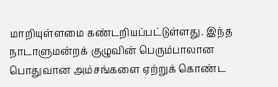மாறியுள்ளமை கண்டறியப்பட்டுள்ளது. இந்த நாடாளுமன்றக் குழுவின் பெரும்பாலான பொதுவான அம்சங்களை ஏற்றுக் கொண்ட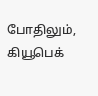போதிலும், கியூபெக்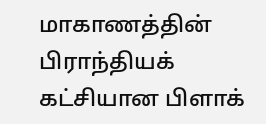மாகாணத்தின் பிராந்தியக் கட்சியான பிளாக்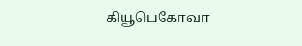கியூபெகோவா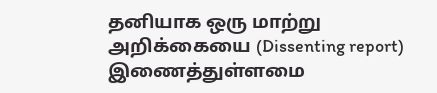தனியாக ஒரு மாற்று அறிக்கையை (Dissenting report) இணைத்துள்ளமை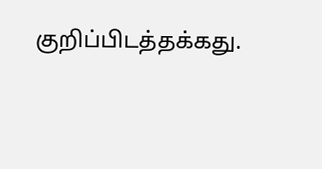குறிப்பிடத்தக்கது.